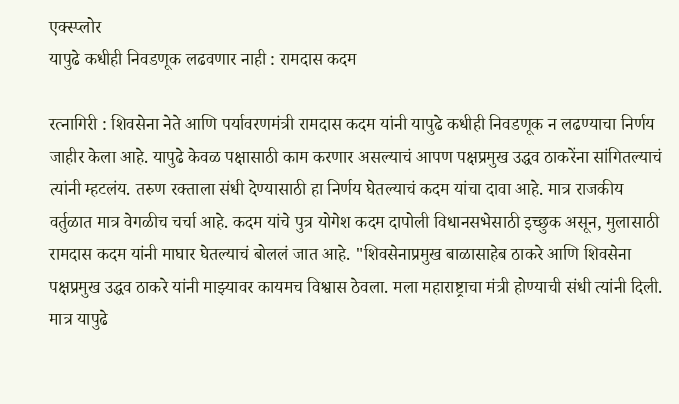एक्स्प्लोर
यापुढे कधीही निवडणूक लढवणार नाही : रामदास कदम

रत्नागिरी : शिवसेना नेते आणि पर्यावरणमंत्री रामदास कदम यांनी यापुढे कधीही निवडणूक न लढण्याचा निर्णय जाहीर केला आहे. यापुढे केवळ पक्षासाठी काम करणार असल्याचं आपण पक्षप्रमुख उद्धव ठाकरेंना सांगितल्याचं त्यांनी म्हटलंय. तरुण रक्ताला संधी देण्यासाठी हा निर्णय घेतल्याचं कदम यांचा दावा आहे. मात्र राजकीय वर्तुळात मात्र वेगळीच चर्चा आहे. कदम यांचे पुत्र योगेश कदम दापोली विधानसभेसाठी इच्छुक असून, मुलासाठी रामदास कदम यांनी माघार घेतल्याचं बोललं जात आहे. "शिवसेनाप्रमुख बाळासाहेब ठाकरे आणि शिवसेना पक्षप्रमुख उद्धव ठाकरे यांनी माझ्यावर कायमच विश्वास ठेवला. मला महाराष्ट्राचा मंत्री होण्याची संधी त्यांनी दिली. मात्र यापुढे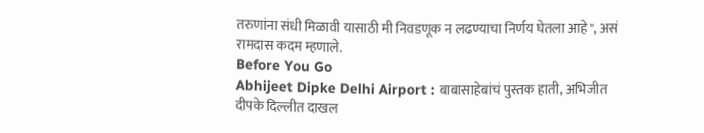तरुणांना संधी मिळावी यासाठी मी निवडणूक न लढण्याचा निर्णय घेतला आहे", असं रामदास कदम म्हणाले.
Before You Go
Abhijeet Dipke Delhi Airport : बाबासाहेबांचं पुस्तक हाती, अभिजीत दीपके दिल्लीत दाखल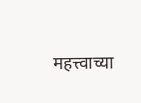महत्त्वाच्या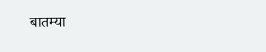बातम्या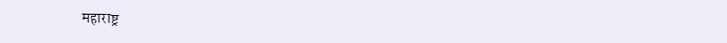महाराष्ट्र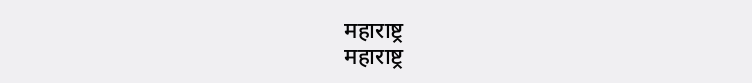महाराष्ट्र
महाराष्ट्र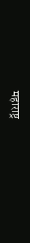महाराष्ट्र